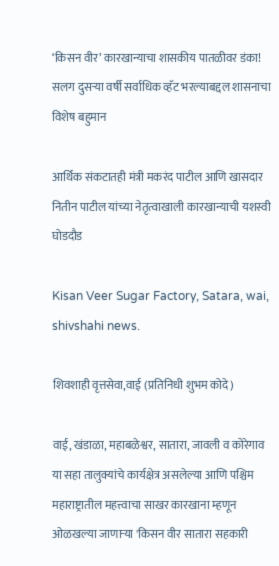‘किसन वीर’ कारखान्याचा शासकीय पातळीवर डंका! सलग दुसऱ्या वर्षी सर्वाधिक व्हॅट भरल्याबद्दल शासनाचा विशेष बहुमान

आर्थिक संकटातही मंत्री मकरंद पाटील आणि खासदार नितीन पाटील यांच्या नेतृत्वाखाली कारखान्याची यशस्वी घोडदौड

Kisan Veer Sugar Factory, Satara, wai, shivshahi news.

शिवशाही वृत्तसेवा,वाई (प्रतिनिधी शुभम कोदे)

वाई, खंडाळा, महाबळेश्वर, सातारा, जावली व कोरेगाव या सहा तालुक्यांचे कार्यक्षेत्र असलेल्या आणि पश्चिम महाराष्ट्रातील महत्त्वाचा साखर कारखाना म्हणून ओळखल्या जाणाऱ्या 'किसन वीर सातारा सहकारी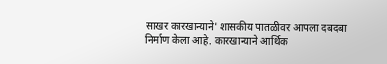साखर कारखान्याने' शासकीय पातळीवर आपला दबदबा निर्माण केला आहे. कारखान्याने आर्थिक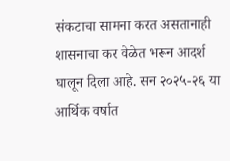संकटाचा सामना करत असतानाही शासनाचा कर वेळेत भरून आदर्श घालून दिला आहे. सन २०२५-२६ या आर्थिक वर्षात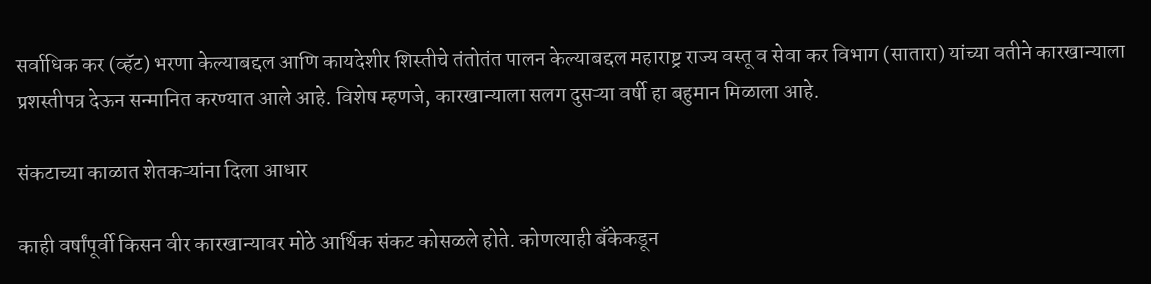सर्वाधिक कर (व्हॅट) भरणा केल्याबद्दल आणि कायदेशीर शिस्तीचे तंतोतंत पालन केल्याबद्दल महाराष्ट्र राज्य वस्तू व सेवा कर विभाग (सातारा) यांच्या वतीने कारखान्याला प्रशस्तीपत्र देऊन सन्मानित करण्यात आले आहे. विशेष म्हणजे, कारखान्याला सलग दुसऱ्या वर्षी हा बहुमान मिळाला आहे.

संकटाच्या काळात शेतकऱ्यांना दिला आधार

काही वर्षांपूर्वी किसन वीर कारखान्यावर मोठे आर्थिक संकट कोसळले होते. कोणत्याही बँकेकडून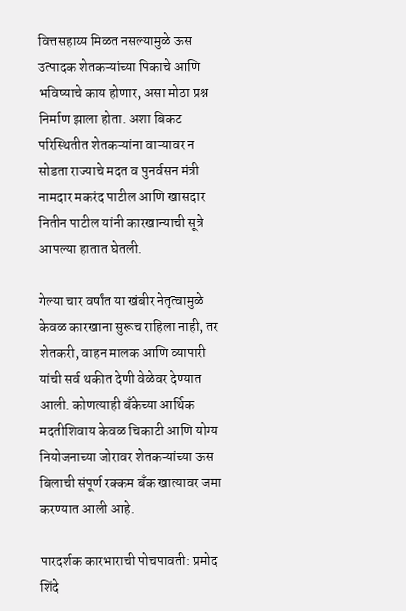वित्तसहाय्य मिळत नसल्यामुळे ऊस उत्पादक शेतकऱ्यांच्या पिकाचे आणि भविष्याचे काय होणार, असा मोठा प्रश्न निर्माण झाला होता. अशा बिकट परिस्थितीत शेतकऱ्यांना वाऱ्यावर न सोडता राज्याचे मदत व पुनर्वसन मंत्री नामदार मकरंद पाटील आणि खासदार नितीन पाटील यांनी कारखान्याची सूत्रे आपल्या हातात घेतली.

गेल्या चार वर्षांत या खंबीर नेतृत्वामुळे केवळ कारखाना सुरूच राहिला नाही, तर शेतकरी, वाहन मालक आणि व्यापारी यांची सर्व थकीत देणी वेळेवर देण्यात आली. कोणत्याही बँकेच्या आर्थिक मदतीशिवाय केवळ चिकाटी आणि योग्य नियोजनाच्या जोरावर शेतकऱ्यांच्या ऊस बिलाची संपूर्ण रक्कम बँक खात्यावर जमा करण्यात आली आहे.

पारदर्शक कारभाराची पोचपावती: प्रमोद शिंदे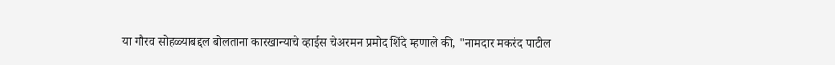या गौरव सोहळ्याबद्दल बोलताना कारखान्याचे व्हाईस चेअरमन प्रमोद शिंदे म्हणाले की, "नामदार मकरंद पाटील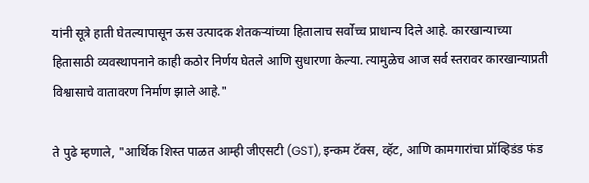यांनी सूत्रे हाती घेतल्यापासून ऊस उत्पादक शेतकऱ्यांच्या हितालाच सर्वोच्च प्राधान्य दिले आहे. कारखान्याच्या हितासाठी व्यवस्थापनाने काही कठोर निर्णय घेतले आणि सुधारणा केल्या. त्यामुळेच आज सर्व स्तरावर कारखान्याप्रती विश्वासाचे वातावरण निर्माण झाले आहे."

ते पुढे म्हणाले, "आर्थिक शिस्त पाळत आम्ही जीएसटी (GST), इन्कम टॅक्स, व्हॅट, आणि कामगारांचा प्रॉव्हिडंड फंड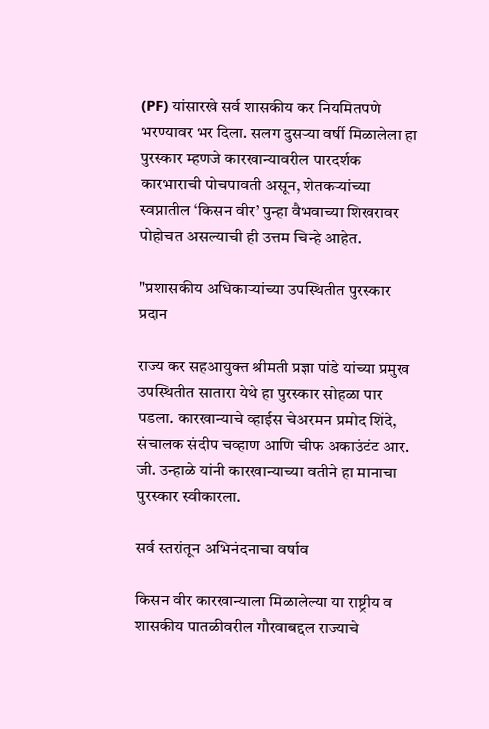(PF) यांसारखे सर्व शासकीय कर नियमितपणे भरण्यावर भर दिला. सलग दुसऱ्या वर्षी मिळालेला हा पुरस्कार म्हणजे कारखान्यावरील पारदर्शक कारभाराची पोचपावती असून, शेतकऱ्यांच्या स्वप्नातील ‘किसन वीर’ पुन्हा वैभवाच्या शिखरावर पोहोचत असल्याची ही उत्तम चिन्हे आहेत.

"प्रशासकीय अधिकाऱ्यांच्या उपस्थितीत पुरस्कार प्रदान

राज्य कर सहआयुक्त श्रीमती प्रज्ञा पांडे यांच्या प्रमुख उपस्थितीत सातारा येथे हा पुरस्कार सोहळा पार पडला. कारखान्याचे व्हाईस चेअरमन प्रमोद शिंदे, संचालक संदीप चव्हाण आणि चीफ अकाउंटंट आर. जी. उन्हाळे यांनी कारखान्याच्या वतीने हा मानाचा पुरस्कार स्वीकारला.

सर्व स्तरांतून अभिनंदनाचा वर्षाव

किसन वीर कारखान्याला मिळालेल्या या राष्ट्रीय व शासकीय पातळीवरील गौरवाबद्दल राज्याचे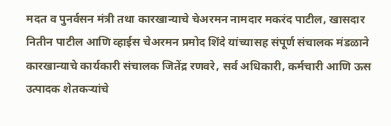मदत व पुनर्वसन मंत्री तथा कारखान्याचे चेअरमन नामदार मकरंद पाटील, खासदार नितीन पाटील आणि व्हाईस चेअरमन प्रमोद शिंदे यांच्यासह संपूर्ण संचालक मंडळाने कारखान्याचे कार्यकारी संचालक जितेंद्र रणवरे, सर्व अधिकारी, कर्मचारी आणि ऊस उत्पादक शेतकऱ्यांचे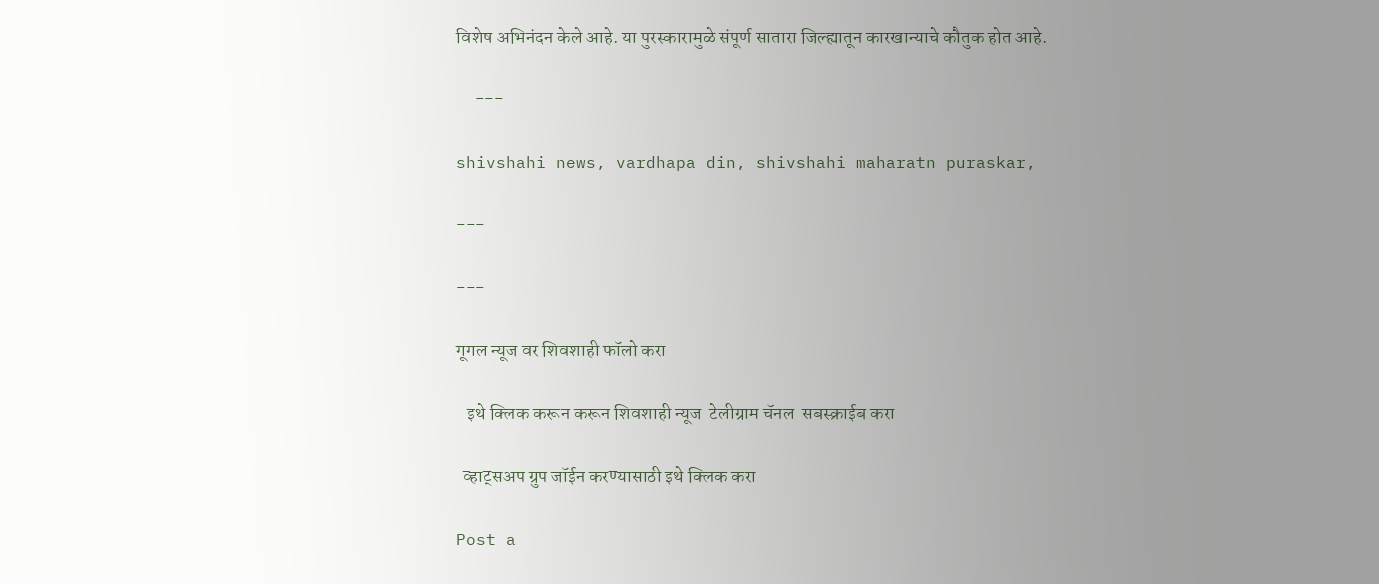विशेष अभिनंदन केले आहे. या पुरस्कारामुळे संपूर्ण सातारा जिल्ह्यातून कारखान्याचे कौतुक होत आहे.

     ---

shivshahi news, vardhapa din, shivshahi maharatn puraskar,

---

---

गूगल न्यूज वर शिवशाही फॉलो करा

   इथे क्लिक करून करून शिवशाही न्यूज  टेलीग्राम चॅनल  सबस्क्राईब करा

  व्हाट्सअप ग्रुप जॉईन करण्यासाठी इथे क्लिक करा

Post a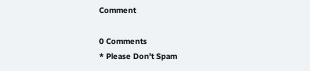Comment

0 Comments
* Please Don't Spam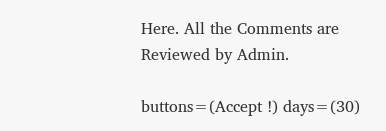Here. All the Comments are Reviewed by Admin.

buttons=(Accept !) days=(30)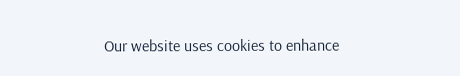Our website uses cookies to enhance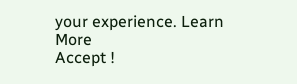your experience. Learn More
Accept !